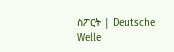ስፖርት | Deutsche Welle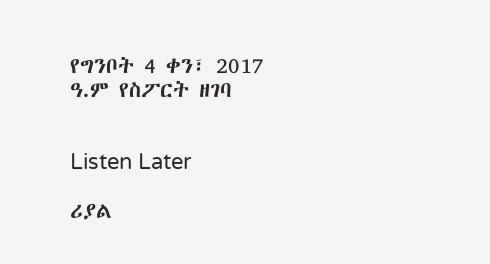የግንቦት 4 ቀን፣ 2017 ዓ.ም የስፖርት ዘገባ


Listen Later

ሪያል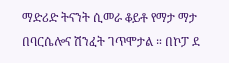ማድሪድ ትናንት ሲመራ ቆይቶ የማታ ማታ በባርሴሎና ሽንፈት ገጥሞታል ። በኮፓ ደ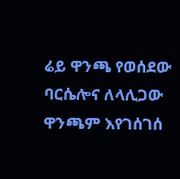ሬይ ዋንጫ የወሰደው ባርሴሎና ለላሊጋው ዋንጫም እየገሰገሰ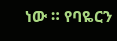ነው ። የባዬርን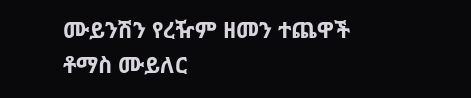ሙይንሽን የረዥም ዘመን ተጨዋች ቶማስ ሙይለር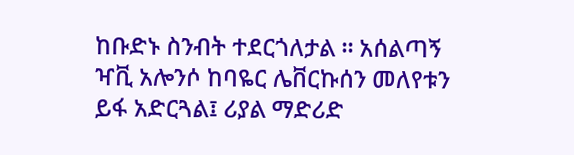ከቡድኑ ስንብት ተደርጎለታል ። አሰልጣኝ ዣቪ አሎንሶ ከባዬር ሌቨርኩሰን መለየቱን ይፋ አድርጓል፤ ሪያል ማድሪድ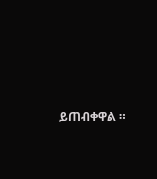ይጠብቀዋል ።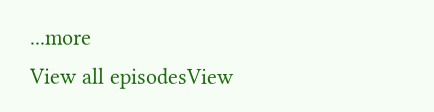...more
View all episodesView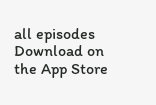all episodes
Download on the App Store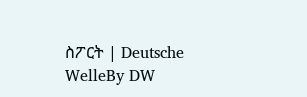ስፖርት | Deutsche WelleBy DW